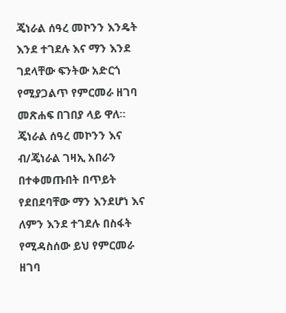ጄነራል ሰዓረ መኮንን እንዴት እንደ ተገደሉ እና ማን እንደ ገደላቸው ፍንትው አድርጎ የሚያጋልጥ የምርመራ ዘገባ መጽሐፍ በገበያ ላይ ዋለ።
ጄነራል ሰዓረ መኮንን እና ብ/ጄነራል ገዛኢ አበራን በተቀመጡበት በጥይት የደበደባቸው ማን እንደሆነ እና ለምን እንደ ተገደሉ በስፋት የሚዳስሰው ይህ የምርመራ ዘገባ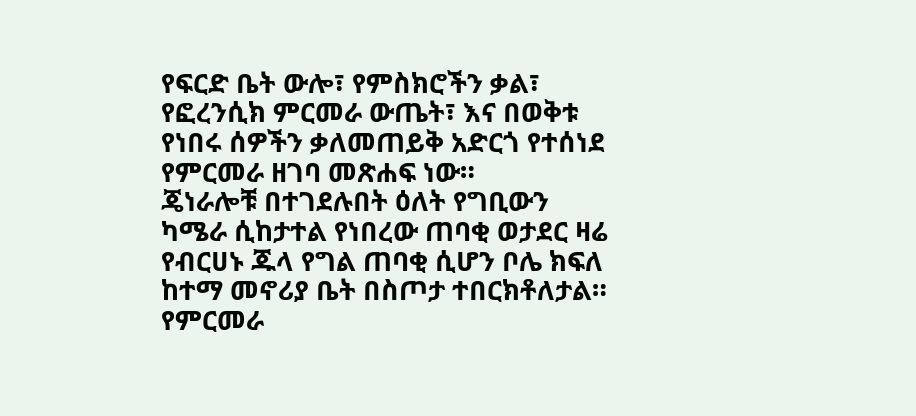የፍርድ ቤት ውሎ፣ የምስክሮችን ቃል፣ የፎረንሲክ ምርመራ ውጤት፣ እና በወቅቱ የነበሩ ሰዎችን ቃለመጠይቅ አድርጎ የተሰነደ የምርመራ ዘገባ መጽሐፍ ነው።
ጄነራሎቹ በተገደሉበት ዕለት የግቢውን ካሜራ ሲከታተል የነበረው ጠባቂ ወታደር ዛሬ የብርሀኑ ጁላ የግል ጠባቂ ሲሆን ቦሌ ክፍለ ከተማ መኖሪያ ቤት በስጦታ ተበርክቶለታል።
የምርመራ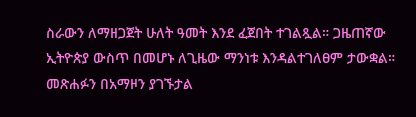ስራውን ለማዘጋጀት ሁለት ዓመት እንደ ፈጀበት ተገልጿል። ጋዜጠኛው ኢትዮጵያ ውስጥ በመሆኑ ለጊዜው ማንነቱ እንዳልተገለፀም ታውቋል።
መጽሐፉን በአማዞን ያገኙታል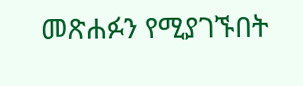መጽሐፉን የሚያገኙበት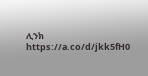ሊንክ
https://a.co/d/jkk5fH0